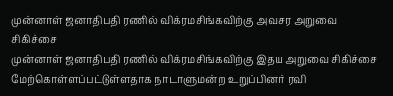முன்னாள் ஜனாதிபதி ரணில் விக்ரமசிங்கவிற்கு அவசர அறுவை சிகிச்சை
முன்னாள் ஜனாதிபதி ரணில் விக்ரமசிங்கவிற்கு இதய அறுவை சிகிச்சை மேற்கொள்ளப்பட்டுள்ளதாக நாடாளுமன்ற உறுப்பினர் ரவி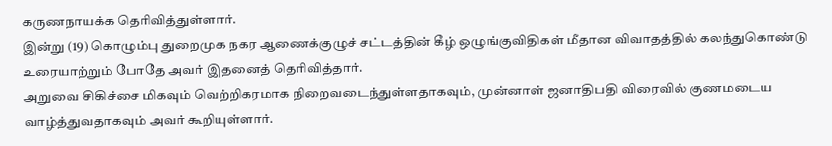கருணநாயக்க தெரிவித்துள்ளார்.
இன்று (19) கொழும்பு துறைமுக நகர ஆணைக்குழுச் சட்டத்தின் கீழ் ஒழுங்குவிதிகள் மீதான விவாதத்தில் கலந்துகொண்டு உரையாற்றும் போதே அவர் இதனைத் தெரிவித்தார்.
அறுவை சிகிச்சை மிகவும் வெற்றிகரமாக நிறைவடைந்துள்ளதாகவும், முன்னாள் ஜனாதிபதி விரைவில் குணமடைய வாழ்த்துவதாகவும் அவர் கூறியுள்ளார்.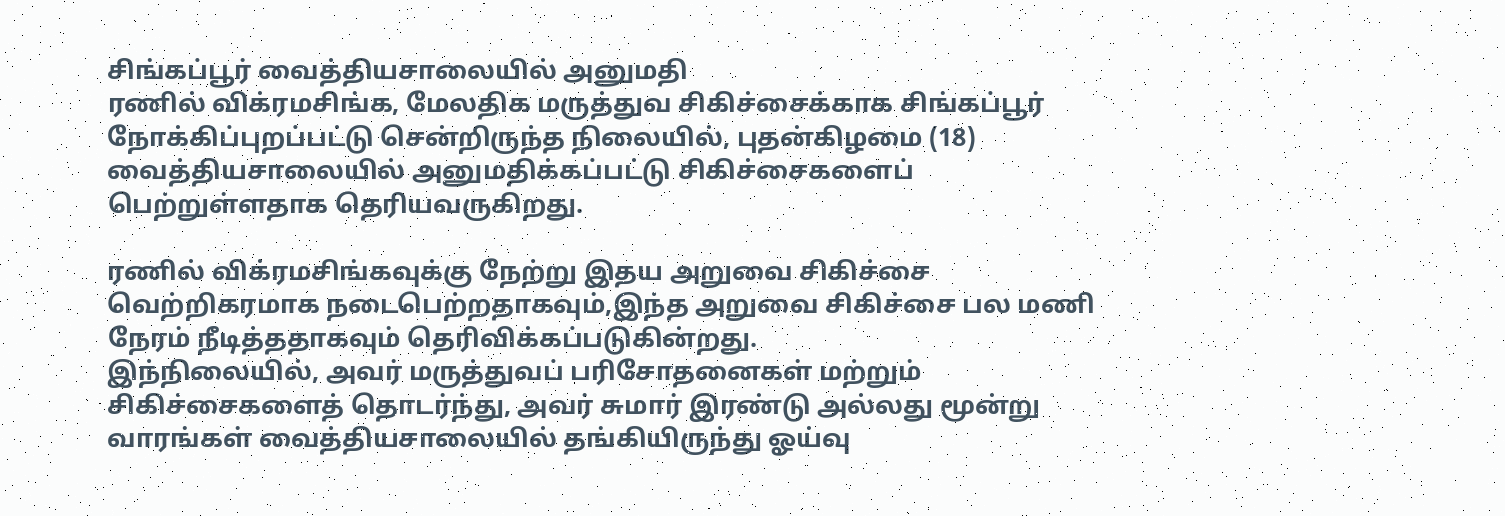சிங்கப்பூர் வைத்தியசாலையில் அனுமதி
ரணில் விக்ரமசிங்க, மேலதிக மருத்துவ சிகிச்சைக்காக சிங்கப்பூர் நோக்கிப்புறப்பட்டு சென்றிருந்த நிலையில், புதன்கிழமை (18) வைத்தியசாலையில் அனுமதிக்கப்பட்டு சிகிச்சைகளைப் பெற்றுள்ளதாக தெரியவருகிறது.

ரணில் விக்ரமசிங்கவுக்கு நேற்று இதய அறுவை சிகிச்சை வெற்றிகரமாக நடைபெற்றதாகவும்,இந்த அறுவை சிகிச்சை பல மணி நேரம் நீடித்ததாகவும் தெரிவிக்கப்படுகின்றது.
இந்நிலையில், அவர் மருத்துவப் பரிசோதனைகள் மற்றும் சிகிச்சைகளைத் தொடர்ந்து, அவர் சுமார் இரண்டு அல்லது மூன்று வாரங்கள் வைத்தியசாலையில் தங்கியிருந்து ஓய்வு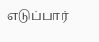எடுப்பார்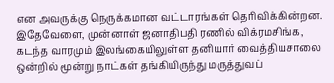என அவருக்கு நெருக்கமான வட்டாரங்கள் தெரிவிக்கின்றன.
இதேவேளை, முன்னாள் ஜனாதிபதி ரணில் விக்ரமசிங்க, கடந்த வாரமும் இலங்கையிலுள்ள தனியார் வைத்தியசாலை ஒன்றில் மூன்று நாட்கள் தங்கியிருந்து மருத்துவப்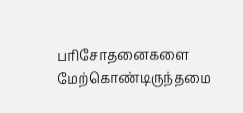பரிசோதனைகளை மேற்கொண்டிருந்தமை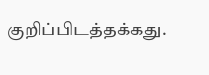குறிப்பிடத்தக்கது.